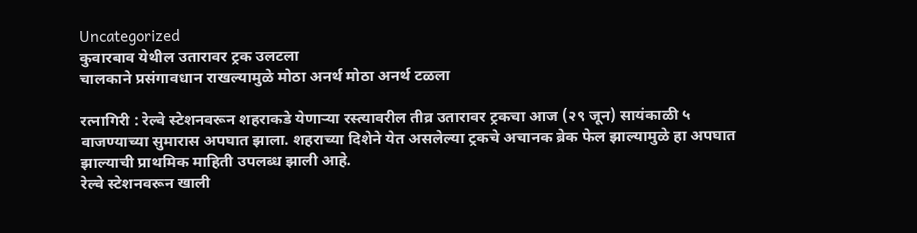Uncategorized
कुवारबाव येथील उतारावर ट्रक उलटला
चालकाने प्रसंगावधान राखल्यामुळे मोठा अनर्थ मोठा अनर्थ टळला

रत्नागिरी : रेल्वे स्टेशनवरून शहराकडे येणाऱ्या रस्त्यावरील तीव्र उतारावर ट्रकचा आज (२९ जून) सायंकाळी ५ वाजण्याच्या सुमारास अपघात झाला. शहराच्या दिशेने येत असलेल्या ट्रकचे अचानक ब्रेक फेल झाल्यामुळे हा अपघात झाल्याची प्राथमिक माहिती उपलब्ध झाली आहे.
रेल्वे स्टेशनवरून खाली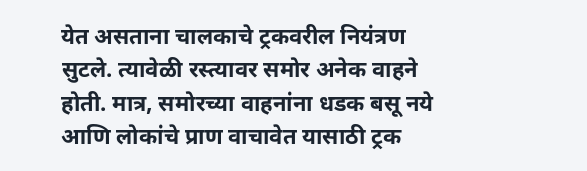येत असताना चालकाचे ट्रकवरील नियंत्रण सुटले. त्यावेळी रस्त्यावर समोर अनेक वाहने होती. मात्र, समोरच्या वाहनांना धडक बसू नये आणि लोकांचे प्राण वाचावेत यासाठी ट्रक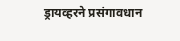ड्रायव्हरने प्रसंगावधान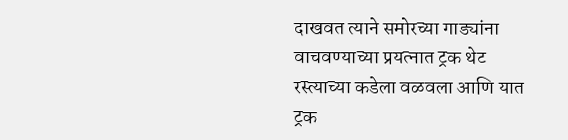दाखवत त्याने समोरच्या गाड्यांना वाचवण्याच्या प्रयत्नात ट्रक थेट रस्त्याच्या कडेला वळवला आणि यात ट्रक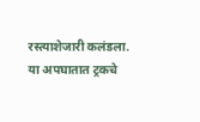रस्त्याशेजारी कलंडला.
या अपघातात ट्रकचे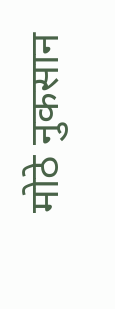मोठे नुकसान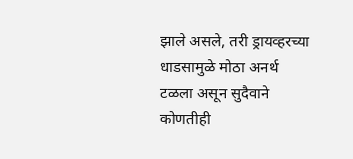झाले असले, तरी ड्रायव्हरच्या धाडसामुळे मोठा अनर्थ टळला असून सुदैवाने कोणतीही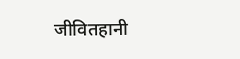जीवितहानी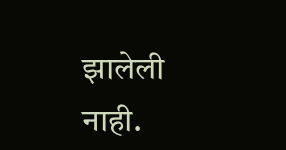झालेली नाही.